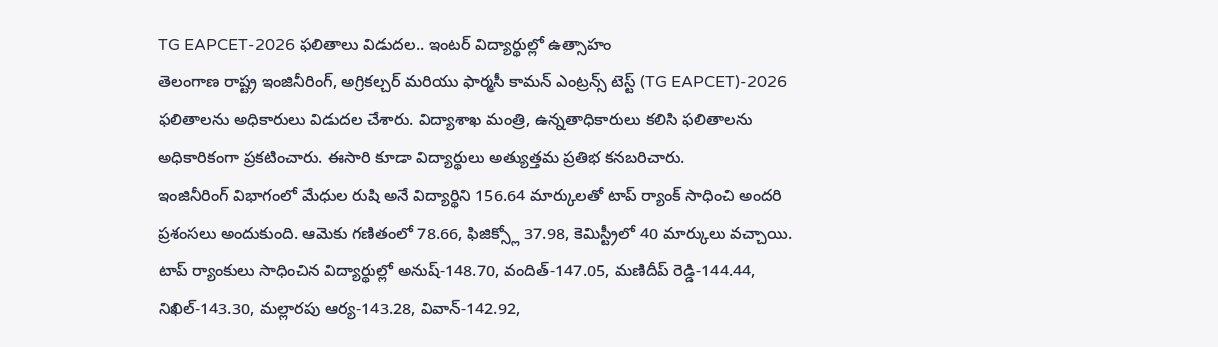TG EAPCET-2026 ఫలితాలు విడుదల.. ఇంటర్ విద్యార్థుల్లో ఉత్సాహం
తెలంగాణ రాష్ట్ర ఇంజినీరింగ్, అగ్రికల్చర్ మరియు ఫార్మసీ కామన్ ఎంట్రన్స్ టెస్ట్ (TG EAPCET)-2026 ఫలితాలను అధికారులు విడుదల చేశారు. విద్యాశాఖ మంత్రి, ఉన్నతాధికారులు కలిసి ఫలితాలను అధికారికంగా ప్రకటించారు. ఈసారి కూడా విద్యార్థులు అత్యుత్తమ ప్రతిభ కనబరిచారు.
ఇంజినీరింగ్ విభాగంలో మేధుల రుషి అనే విద్యార్థిని 156.64 మార్కులతో టాప్ ర్యాంక్ సాధించి అందరి ప్రశంసలు అందుకుంది. ఆమెకు గణితంలో 78.66, ఫిజిక్స్లో 37.98, కెమిస్ట్రీలో 40 మార్కులు వచ్చాయి.
టాప్ ర్యాంకులు సాధించిన విద్యార్థుల్లో అనుష్-148.70, వందిత్-147.05, మణిదీప్ రెడ్డి-144.44, నిఖిల్-143.30, మల్లారపు ఆర్య-143.28, వివాన్-142.92,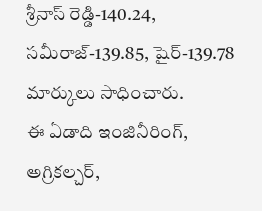శ్రీనాస్ రెడ్డి-140.24, సమీరాజ్-139.85, షైర్-139.78 మార్కులు సాధించారు.
ఈ ఏడాది ఇంజినీరింగ్, అగ్రికల్చర్,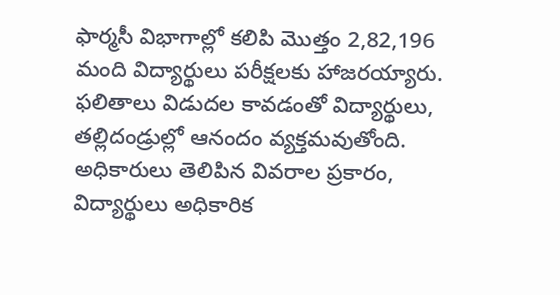ఫార్మసీ విభాగాల్లో కలిపి మొత్తం 2,82,196 మంది విద్యార్థులు పరీక్షలకు హాజరయ్యారు. ఫలితాలు విడుదల కావడంతో విద్యార్థులు, తల్లిదండ్రుల్లో ఆనందం వ్యక్తమవుతోంది.
అధికారులు తెలిపిన వివరాల ప్రకారం, విద్యార్థులు అధికారిక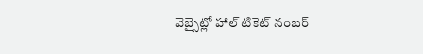వెబ్సైట్లో హాల్ టికెట్ నంబర్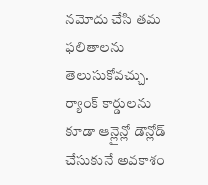నమోదు చేసి తమ ఫలితాలను తెలుసుకోవచ్చు. ర్యాంక్ కార్డులను కూడా ఆన్లైన్లో డౌన్లోడ్ చేసుకునే అవకాశం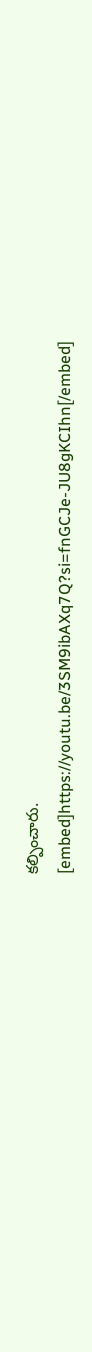కల్పించారు.
[embed]https://youtu.be/3SM9ibAXq7Q?si=fnGCJe-JU8gKCIhn[/embed]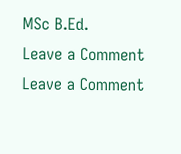MSc B.Ed.
Leave a Comment
Leave a Comment